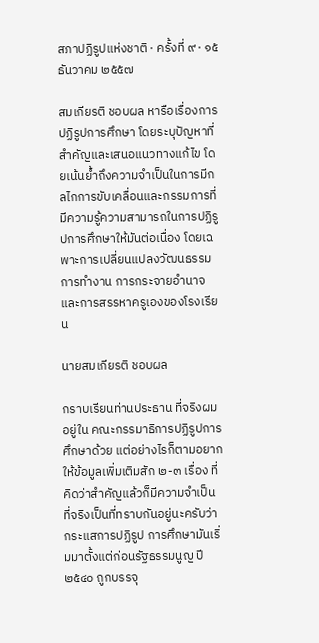สภาปฏิรูปแห่งชาติ · ครั้งที่ ๙ · ๑๕ ธันวาคม ๒๕๕๗

สมเกียรติ ชอบผล หารือเรื่องการปฏิรูปการศึกษา โดยระบุปัญหาที่สำคัญและเสนอแนวทางแก้ไข โดยเน้นย้ำถึงความจำเป็นในการมีกลไกการขับเคลื่อนและกรรมการที่มีความรู้ความสามารถในการปฏิรูปการศึกษาให้มันต่อเนื่อง โดยเฉพาะการเปลี่ยนแปลงวัฒนธรรมการทำงาน การกระจายอำนาจ และการสรรหาครูเองของโรงเรียน

นายสมเกียรติ ชอบผล

กราบเรียนท่านประธาน ที่จริงผมอยู่ใน คณะกรรมาธิการปฏิรูปการศึกษาด้วย แต่อย่างไรก็ตามอยากให้ข้อมูลเพิ่มเติมสัก ๒-๓ เรื่อง ที่คิดว่าสำคัญแล้วก็มีความจำเป็น ที่จริงเป็นที่ทราบกันอยู่นะครับว่ากระแสการปฏิรูป การศึกษามันเริ่มมาตั้งแต่ก่อนรัฐธรรมนูญ ปี ๒๕๔๐ ถูกบรรจุ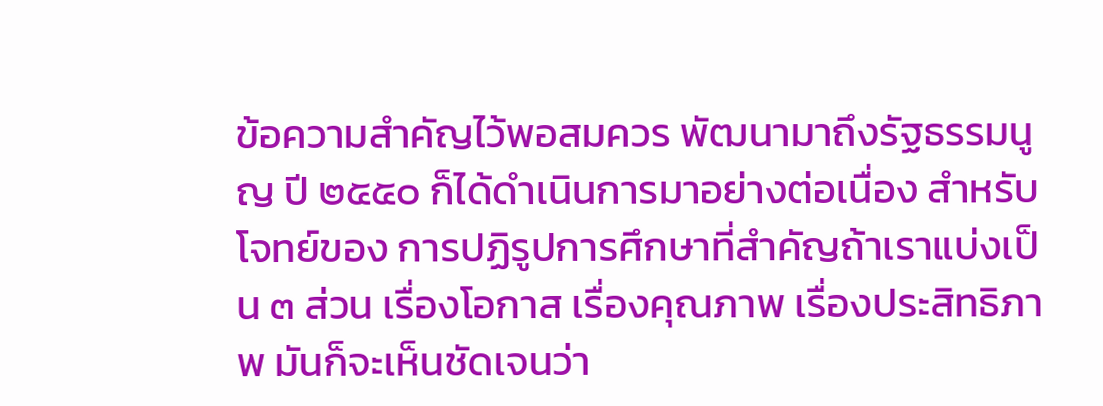ข้อความสำคัญไว้พอสมควร พัฒนามาถึงรัฐธรรมนูญ ปี ๒๕๕๐ ก็ได้ดำเนินการมาอย่างต่อเนื่อง สำหรับโจทย์ของ การปฏิรูปการศึกษาที่สำคัญถ้าเราแบ่งเป็น ๓ ส่วน เรื่องโอกาส เรื่องคุณภาพ เรื่องประสิทธิภาพ มันก็จะเห็นชัดเจนว่า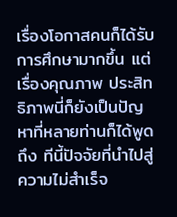เรื่องโอกาสคนก็ได้รับการศึกษามากขึ้น แต่เรื่องคุณภาพ ประสิทธิภาพนี่ก็ยังเป็นปัญหาที่หลายท่านก็ได้พูดถึง ทีนี้ปัจจัยที่นำไปสู่ ความไม่สำเร็จ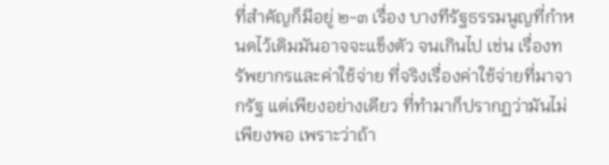ที่สำคัญก็มีอยู่ ๒-๓ เรื่อง บางทีรัฐธรรมนูญที่กำหนดไว้เดิมมันอาจจะแข็งตัว จนเกินไป เช่น เรื่องทรัพยากรและค่าใช้จ่าย ที่จริงเรื่องค่าใช้จ่ายที่มาจากรัฐ แต่เพียงอย่างเดียว ที่ทำมาก็ปรากฏว่ามันไม่เพียงพอ เพราะว่าถ้า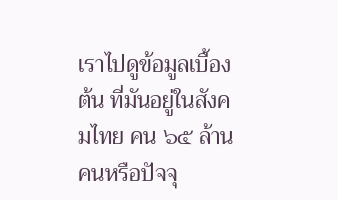เราไปดูข้อมูลเบื้องต้น ที่มันอยู่ในสังคมไทย คน ๖๕ ล้านคนหรือปัจจุ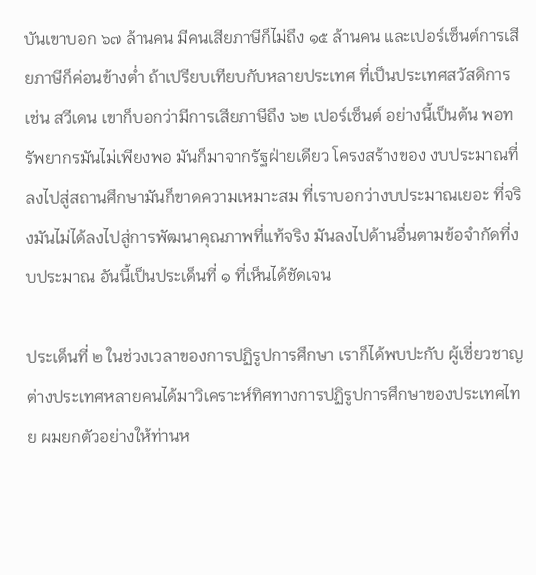บันเขาบอก ๖๗ ล้านคน มีคนเสียภาษีก็ไม่ถึง ๑๕ ล้านคน และเปอร์เซ็นต์การเสียภาษีก็ค่อนข้างต่ำ ถ้าเปรียบเทียบกับหลายประเทศ ที่เป็นประเทศสวัสดิการ เช่น สวีเดน เขาก็บอกว่ามีการเสียภาษีถึง ๖๒ เปอร์เซ็นต์ อย่างนี้เป็นต้น พอทรัพยากรมันไม่เพียงพอ มันก็มาจากรัฐฝ่ายเดียว โครงสร้างของ งบประมาณที่ลงไปสู่สถานศึกษามันก็ขาดความเหมาะสม ที่เราบอกว่างบประมาณเยอะ ที่จริงมันไม่ได้ลงไปสู่การพัฒนาคุณภาพที่แท้จริง มันลงไปด้านอื่นตามข้อจำกัดที่งบประมาณ อันนี้เป็นประเด็นที่ ๑ ที่เห็นได้ชัดเจน

ประเด็นที่ ๒ ในช่วงเวลาของการปฏิรูปการศึกษา เราก็ได้พบปะกับ ผู้เชี่ยวชาญต่างประเทศหลายคนได้มาวิเคราะห์ทิศทางการปฏิรูปการศึกษาของประเทศไทย ผมยกตัวอย่างให้ท่านห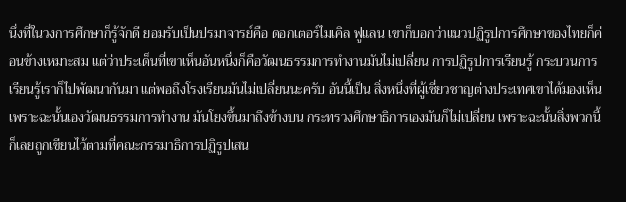นึ่งที่ในวงการศึกษาก็รู้จักดี ยอมรับเป็นปรมาจารย์คือ ดอกเตอร์ไมเคิล ฟูแลน เขาก็บอกว่าแนวปฏิรูปการศึกษาของไทยก็ค่อนข้างเหมาะสม แต่ว่าประเด็นที่เขาเห็นอันหนึ่งก็คือวัฒนธรรมการทำงานมันไม่เปลี่ยน การปฏิรูปการเรียนรู้ กระบวนการเรียนรู้เราก็ไปพัฒนากันมา แต่พอถึงโรงเรียนมันไม่เปลี่ยนนะครับ อันนี้เป็น สิ่งหนึ่งที่ผู้เชี่ยวชาญต่างประเทศเขาได้มองเห็น เพราะฉะนั้นเองวัฒนธรรมการทำงาน มันโยงขึ้นมาถึงข้างบน กระทรวงศึกษาธิการเองมันก็ไม่เปลี่ยน เพราะฉะนั้นสิ่งพวกนี้ ก็เลยถูกเขียนไว้ตามที่คณะกรรมาธิการปฏิรูปเสน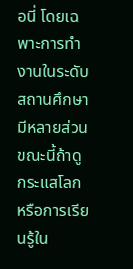อนี่ โดยเฉพาะการทำงานในระดับ สถานศึกษามีหลายส่วน ขณะนี้ถ้าดูกระแสโลกหรือการเรียนรู้ใน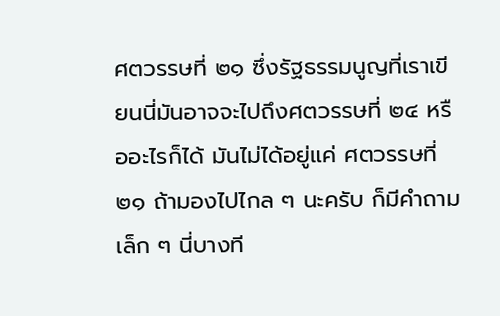ศตวรรษที่ ๒๑ ซึ่งรัฐธรรมนูญที่เราเขียนนี่มันอาจจะไปถึงศตวรรษที่ ๒๔ หรืออะไรก็ได้ มันไม่ได้อยู่แค่ ศตวรรษที่ ๒๑ ถ้ามองไปไกล ๆ นะครับ ก็มีคำถามเล็ก ๆ นี่บางที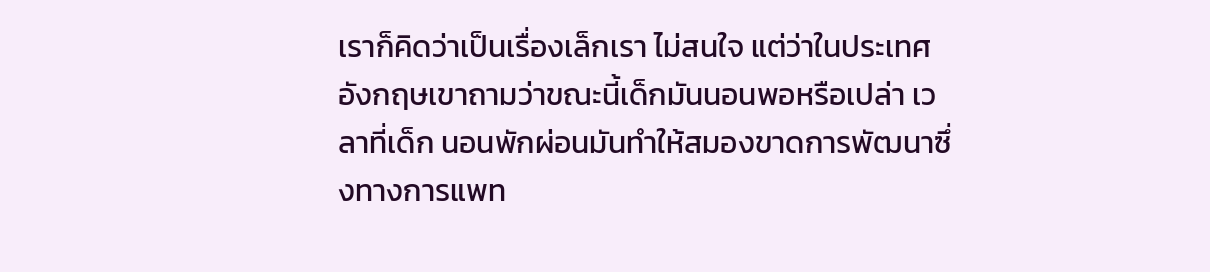เราก็คิดว่าเป็นเรื่องเล็กเรา ไม่สนใจ แต่ว่าในประเทศอังกฤษเขาถามว่าขณะนี้เด็กมันนอนพอหรือเปล่า เวลาที่เด็ก นอนพักผ่อนมันทำให้สมองขาดการพัฒนาซึ่งทางการแพท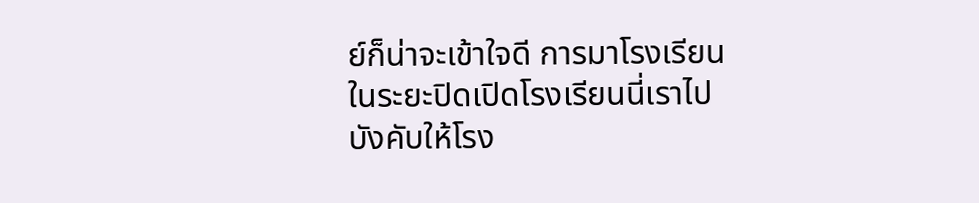ย์ก็น่าจะเข้าใจดี การมาโรงเรียน ในระยะปิดเปิดโรงเรียนนี่เราไปบังคับให้โรง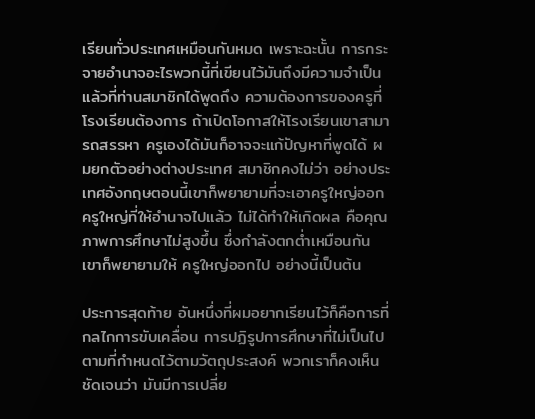เรียนทั่วประเทศเหมือนกันหมด เพราะฉะนั้น การกระจายอำนาจอะไรพวกนี้ที่เขียนไว้มันถึงมีความจำเป็น แล้วที่ท่านสมาชิกได้พูดถึง ความต้องการของครูที่โรงเรียนต้องการ ถ้าเปิดโอกาสให้โรงเรียนเขาสามารถสรรหา ครูเองได้มันก็อาจจะแก้ปัญหาที่พูดได้ ผมยกตัวอย่างต่างประเทศ สมาชิกคงไม่ว่า อย่างประเทศอังกฤษตอนนี้เขาก็พยายามที่จะเอาครูใหญ่ออก ครูใหญ่ที่ให้อำนาจไปแล้ว ไม่ได้ทำให้เกิดผล คือคุณภาพการศึกษาไม่สูงขึ้น ซึ่งกำลังตกต่ำเหมือนกัน เขาก็พยายามให้ ครูใหญ่ออกไป อย่างนี้เป็นต้น

ประการสุดท้าย อันหนึ่งที่ผมอยากเรียนไว้ก็คือการที่กลไกการขับเคลื่อน การปฏิรูปการศึกษาที่ไม่เป็นไปตามที่กำหนดไว้ตามวัตถุประสงค์ พวกเราก็คงเห็นชัดเจนว่า มันมีการเปลี่ย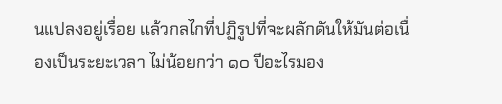นแปลงอยู่เรื่อย แล้วกลไกที่ปฏิรูปที่จะผลักดันให้มันต่อเนื่องเป็นระยะเวลา ไม่น้อยกว่า ๑๐ ปีอะไรมอง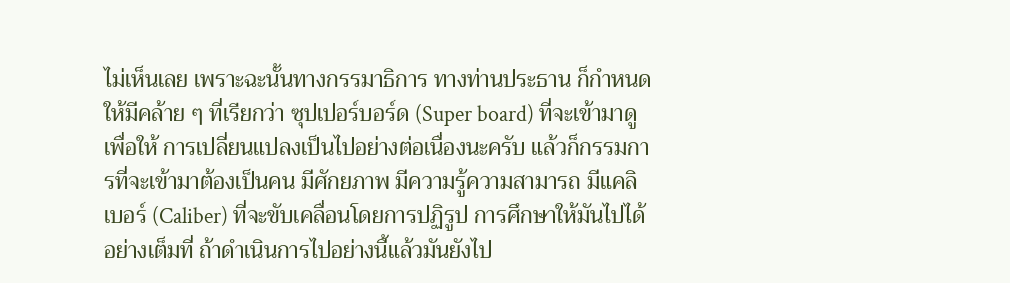ไม่เห็นเลย เพราะฉะนั้นทางกรรมาธิการ ทางท่านประธาน ก็กำหนดให้มีคล้าย ๆ ที่เรียกว่า ซุปเปอร์บอร์ด (Super board) ที่จะเข้ามาดูเพื่อให้ การเปลี่ยนแปลงเป็นไปอย่างต่อเนื่องนะครับ แล้วก็กรรมการที่จะเข้ามาต้องเป็นคน มีศักยภาพ มีความรู้ความสามารถ มีแคลิเบอร์ (Caliber) ที่จะขับเคลื่อนโดยการปฏิรูป การศึกษาให้มันไปได้อย่างเต็มที่ ถ้าดำเนินการไปอย่างนี้แล้วมันยังไป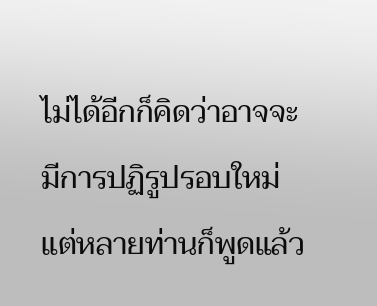ไม่ได้อีกก็คิดว่าอาจจะ มีการปฏิรูปรอบใหม่ แต่หลายท่านก็พูดแล้ว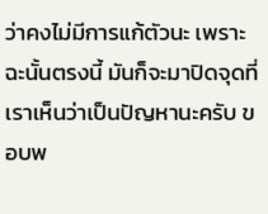ว่าคงไม่มีการแก้ตัวนะ เพราะฉะนั้นตรงนี้ มันก็จะมาปิดจุดที่เราเห็นว่าเป็นปัญหานะครับ ขอบพ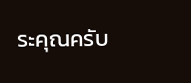ระคุณครับ